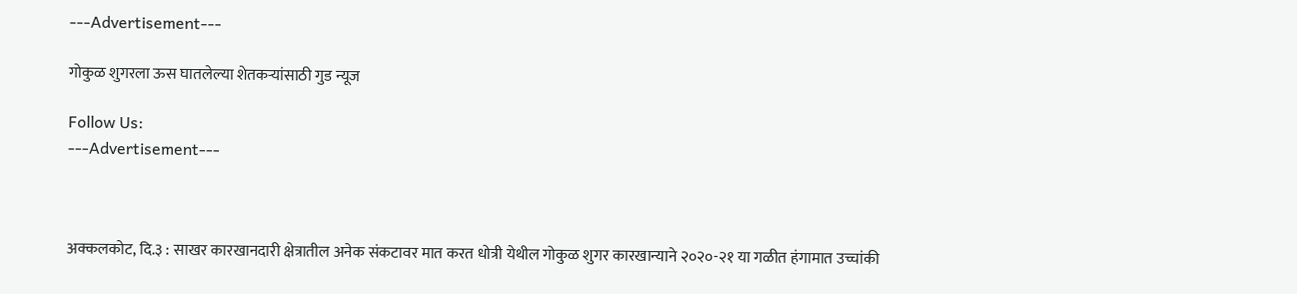---Advertisement---

गोकुळ शुगरला ऊस घातलेल्या शेतकऱ्यांसाठी गुड न्यूज

Follow Us:
---Advertisement---



अक्कलकोट, दि.३ : साखर कारखानदारी क्षेत्रातील अनेक संकटावर मात करत धोत्री येथील गोकुळ शुगर कारखान्याने २०२०-२१ या गळीत हंगामात उच्चांकी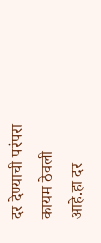दर देण्याची परंपरा कायम ठेवली आहे.हा दर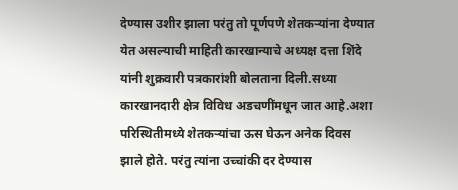देण्यास उशीर झाला परंतु तो पूर्णपणे शेतकऱ्यांना देण्यात येत असल्याची माहिती कारखान्याचे अध्यक्ष दत्ता शिंदे यांनी शुक्रवारी पत्रकारांशी बोलताना दिली.सध्या कारखानदारी क्षेत्र विविध अडचणींमधून जात आहे.अशा परिस्थितीमध्ये शेतकऱ्यांचा ऊस घेऊन अनेक दिवस झाले होते. परंतु त्यांना उच्चांकी दर देण्यास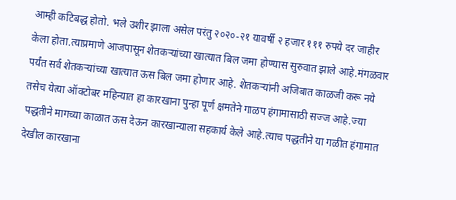आम्ही कटिबद्ध होतो. भले उशीर झाला असेल परंतु २०२०-२१ यावर्षी २ हजार १११ रुपये दर जाहीर केला होता.त्याप्रमाणे आजपासून शेतकऱ्यांच्या खात्यात बिल जमा होण्यास सुरुवात झाले आहे.मंगळवार पर्यंत सर्व शेतकऱ्यांच्या खात्यात ऊस बिल जमा होणार आहे. शेतकऱ्यांनी अजिबात काळजी करू नये तसेच येत्या ऑक्टोबर महिन्यात हा कारखाना पुन्हा पूर्ण क्षमतेने गाळप हंगामासाठी सज्ज आहे.ज्या पद्धतीने मागच्या काळात ऊस देऊन कारखान्याला सहकार्य केले आहे.त्याच पद्धतीने या गळीत हंगामात देखील कारखाना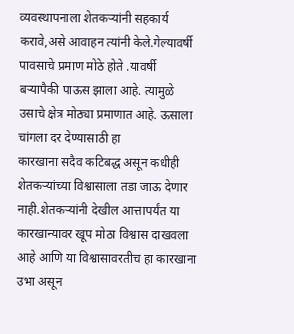व्यवस्थापनाला शेतकऱ्यांनी सहकार्य करावे,असे आवाहन त्यांनी केले.गेल्यावर्षी पावसाचे प्रमाण मोठे होते .यावर्षी बऱ्यापैकी पाऊस झाला आहे. त्यामुळे उसाचे क्षेत्र मोठ्या प्रमाणात आहे. ऊसाला चांगला दर देण्यासाठी हा
कारखाना सदैव कटिबद्ध असून कधीही शेतकऱ्यांच्या विश्वासाला तडा जाऊ देणार नाही.शेतकऱ्यांनी देखील आत्तापर्यंत या कारखान्यावर खूप मोठा विश्वास दाखवला आहे आणि या विश्वासावरतीच हा कारखाना उभा असून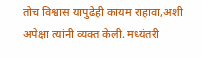तोच विश्वास यापुढेही कायम राहावा,अशी अपेक्षा त्यांनी व्यक्त केली. मध्यंतरी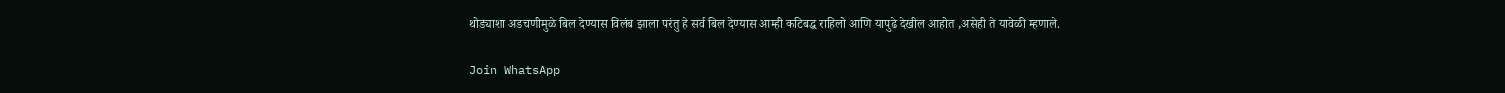थोड्याशा अडचणीमुळे बिल देण्यास विलंब झाला परंतु हे सर्व बिल देण्यास आम्ही कटिबद्ध राहिलो आणि यापुढे देखील आहोत ,असेही ते यावेळी म्हणाले.

Join WhatsApp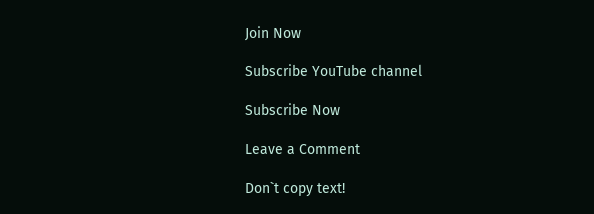Join Now

Subscribe YouTube channel

Subscribe Now

Leave a Comment

Don`t copy text!